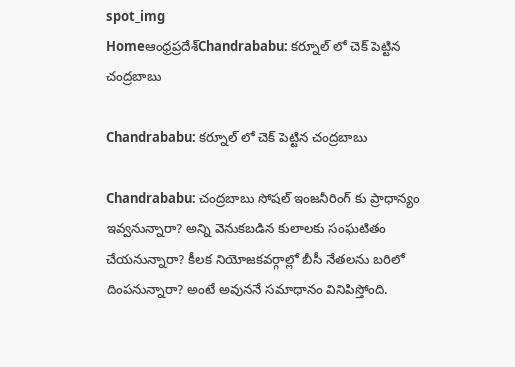spot_img
Homeఆంధ్రప్రదేశ్‌Chandrababu: కర్నూల్ లో చెక్ పెట్టిన చంద్రబాబు

Chandrababu: కర్నూల్ లో చెక్ పెట్టిన చంద్రబాబు

Chandrababu: చంద్రబాబు సోషల్ ఇంజనీరింగ్ కు ప్రాధాన్యం ఇవ్వనున్నారా? అన్ని వెనుకబడిన కులాలకు సంఘటితం చేయనున్నారా? కీలక నియోజకవర్గాల్లో బీసీ నేతలను బరిలో దింపనున్నారా? అంటే అవుననే సమాధానం వినిపిస్తోంది.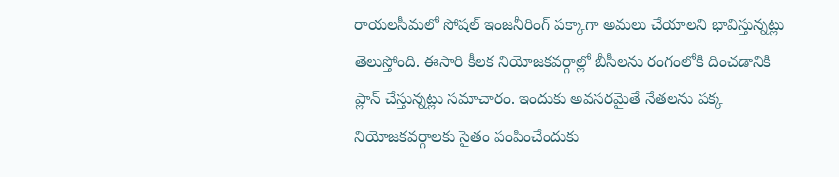రాయలసీమలో సోషల్ ఇంజనీరింగ్ పక్కాగా అమలు చేయాలని భావిస్తున్నట్లు తెలుస్తోంది. ఈసారి కీలక నియోజకవర్గాల్లో బీసీలను రంగంలోకి దించడానికి ప్లాన్ చేస్తున్నట్లు సమాచారం. ఇందుకు అవసరమైతే నేతలను పక్క నియోజకవర్గాలకు సైతం పంపించేందుకు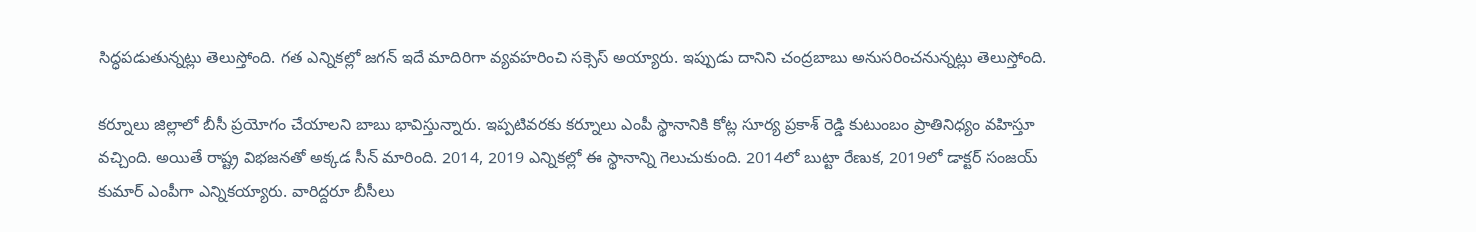సిద్ధపడుతున్నట్లు తెలుస్తోంది. గత ఎన్నికల్లో జగన్ ఇదే మాదిరిగా వ్యవహరించి సక్సెస్ అయ్యారు. ఇప్పుడు దానిని చంద్రబాబు అనుసరించనున్నట్లు తెలుస్తోంది.

కర్నూలు జిల్లాలో బీసీ ప్రయోగం చేయాలని బాబు భావిస్తున్నారు. ఇప్పటివరకు కర్నూలు ఎంపీ స్థానానికి కోట్ల సూర్య ప్రకాశ్ రెడ్డి కుటుంబం ప్రాతినిధ్యం వహిస్తూ వచ్చింది. అయితే రాష్ట్ర విభజనతో అక్కడ సీన్ మారింది. 2014, 2019 ఎన్నికల్లో ఈ స్థానాన్ని గెలుచుకుంది. 2014లో బుట్టా రేణుక, 2019లో డాక్టర్ సంజయ్ కుమార్ ఎంపీగా ఎన్నికయ్యారు. వారిద్దరూ బీసీలు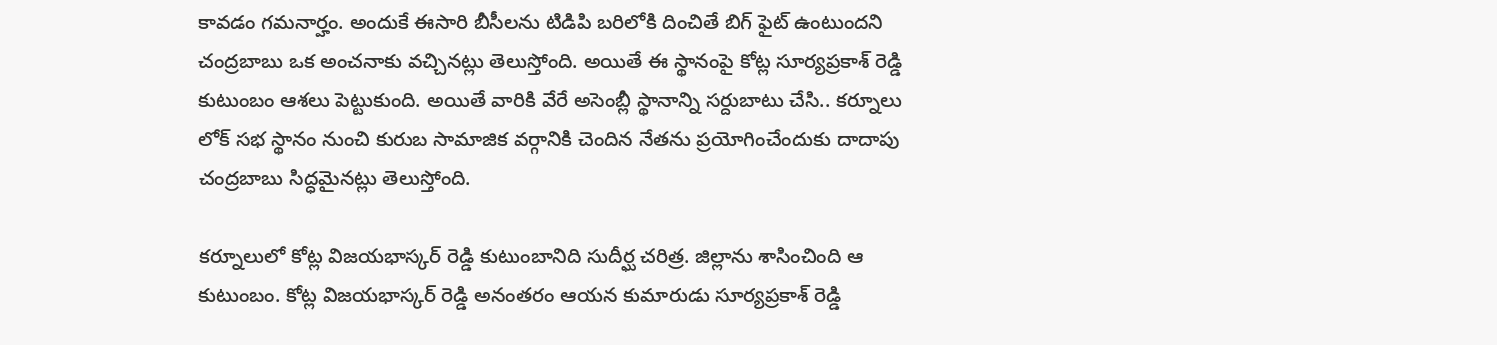కావడం గమనార్హం. అందుకే ఈసారి బీసీలను టిడిపి బరిలోకి దించితే బిగ్ ఫైట్ ఉంటుందని చంద్రబాబు ఒక అంచనాకు వచ్చినట్లు తెలుస్తోంది. అయితే ఈ స్థానంపై కోట్ల సూర్యప్రకాశ్ రెడ్డి కుటుంబం ఆశలు పెట్టుకుంది. అయితే వారికి వేరే అసెంబ్లీ స్థానాన్ని సర్దుబాటు చేసి.. కర్నూలు లోక్ సభ స్థానం నుంచి కురుబ సామాజిక వర్గానికి చెందిన నేతను ప్రయోగించేందుకు దాదాపు చంద్రబాబు సిద్ధమైనట్లు తెలుస్తోంది.

కర్నూలులో కోట్ల విజయభాస్కర్ రెడ్డి కుటుంబానిది సుదీర్ఘ చరిత్ర. జిల్లాను శాసించింది ఆ కుటుంబం. కోట్ల విజయభాస్కర్ రెడ్డి అనంతరం ఆయన కుమారుడు సూర్యప్రకాశ్ రెడ్డి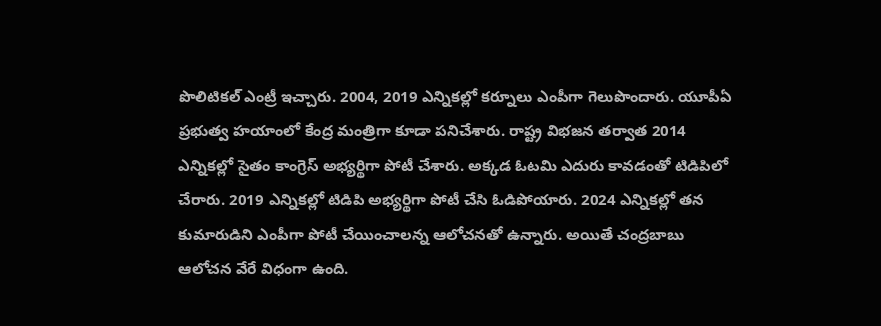పొలిటికల్ ఎంట్రీ ఇచ్చారు. 2004, 2019 ఎన్నికల్లో కర్నూలు ఎంపీగా గెలుపొందారు. యూపీఏ ప్రభుత్వ హయాంలో కేంద్ర మంత్రిగా కూడా పనిచేశారు. రాష్ట్ర విభజన తర్వాత 2014 ఎన్నికల్లో సైతం కాంగ్రెస్ అభ్యర్థిగా పోటీ చేశారు. అక్కడ ఓటమి ఎదురు కావడంతో టిడిపిలో చేరారు. 2019 ఎన్నికల్లో టిడిపి అభ్యర్థిగా పోటీ చేసి ఓడిపోయారు. 2024 ఎన్నికల్లో తన కుమారుడిని ఎంపీగా పోటీ చేయించాలన్న ఆలోచనతో ఉన్నారు. అయితే చంద్రబాబు ఆలోచన వేరే విధంగా ఉంది.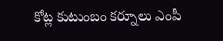కోట్ల కుటుంబం కర్నూలు ఎంపీ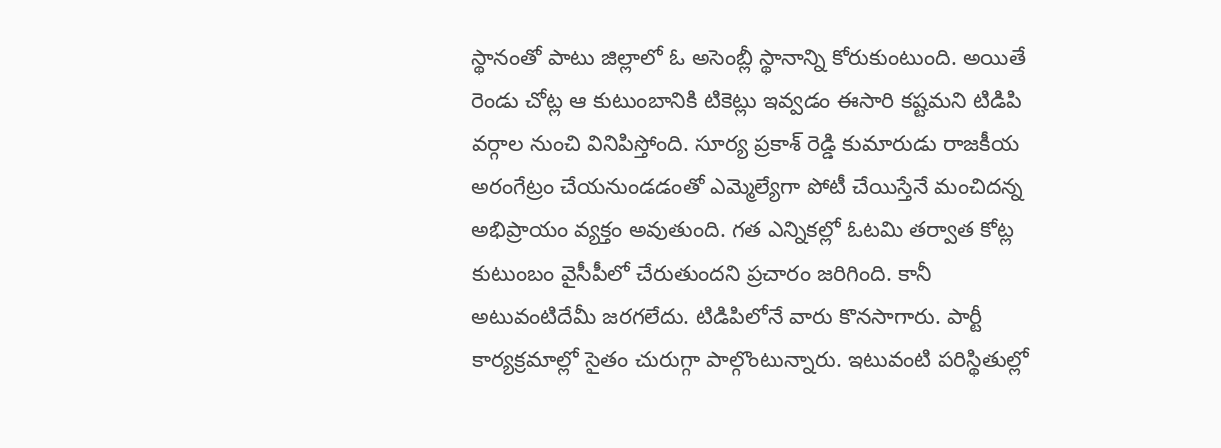స్థానంతో పాటు జిల్లాలో ఓ అసెంబ్లీ స్థానాన్ని కోరుకుంటుంది. అయితే రెండు చోట్ల ఆ కుటుంబానికి టికెట్లు ఇవ్వడం ఈసారి కష్టమని టిడిపి వర్గాల నుంచి వినిపిస్తోంది. సూర్య ప్రకాశ్ రెడ్డి కుమారుడు రాజకీయ అరంగేట్రం చేయనుండడంతో ఎమ్మెల్యేగా పోటీ చేయిస్తేనే మంచిదన్న అభిప్రాయం వ్యక్తం అవుతుంది. గత ఎన్నికల్లో ఓటమి తర్వాత కోట్ల కుటుంబం వైసీపీలో చేరుతుందని ప్రచారం జరిగింది. కానీ అటువంటిదేమీ జరగలేదు. టిడిపిలోనే వారు కొనసాగారు. పార్టీ కార్యక్రమాల్లో సైతం చురుగ్గా పాల్గొంటున్నారు. ఇటువంటి పరిస్థితుల్లో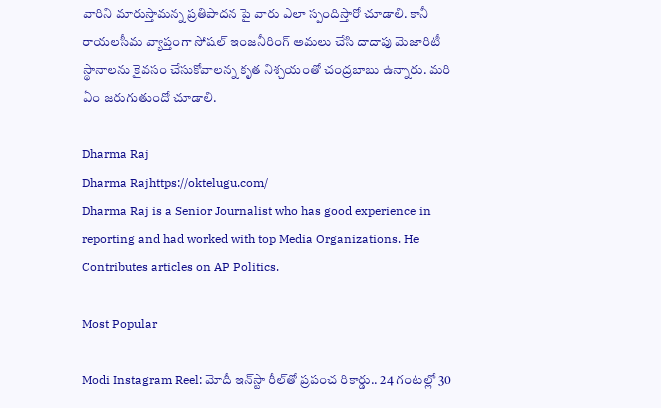వారిని మారుస్తామన్న ప్రతిపాదన పై వారు ఎలా స్పందిస్తారో చూడాలి. కానీ రాయలసీమ వ్యాప్తంగా సోషల్ ఇంజనీరింగ్ అమలు చేసి దాదాపు మెజారిటీ స్థానాలను కైవసం చేసుకోవాలన్న కృత నిశ్చయంతో చంద్రబాబు ఉన్నారు. మరి ఏం జరుగుతుందో చూడాలి.

Dharma Raj
Dharma Rajhttps://oktelugu.com/
Dharma Raj is a Senior Journalist who has good experience in reporting and had worked with top Media Organizations. He Contributes articles on AP Politics.

Most Popular

Modi Instagram Reel: మోదీ ఇన్‌స్టా రీల్‌తో ప్రపంచ రికార్డు.. 24 గంటల్లో 30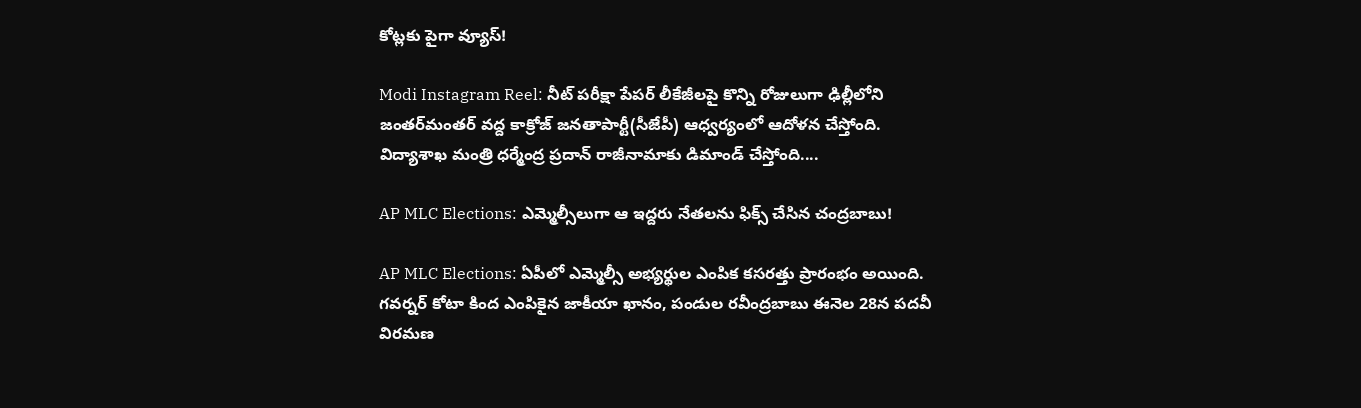కోట్లకు పైగా వ్యూస్‌!

Modi Instagram Reel: నీట్‌ పరీక్షా పేపర్‌ లీకేజీలపై కొన్ని రోజులుగా ఢిల్లీలోని జంతర్‌మంతర్‌ వద్ద కాక్రోజ్‌ జనతాపార్టీ(సీజేపీ) ఆధ్వర్యంలో ఆదోళన చేస్తోంది. విద్యాశాఖ మంత్రి ధర్మేంద్ర ప్రదాన్‌ రాజీనామాకు డిమాండ్‌ చేస్తోంది....

AP MLC Elections: ఎమ్మెల్సీలుగా ఆ ఇద్దరు నేతలను ఫిక్స్ చేసిన చంద్రబాబు!

AP MLC Elections: ఏపీలో ఎమ్మెల్సీ అభ్యర్థుల ఎంపిక కసరత్తు ప్రారంభం అయింది. గవర్నర్ కోటా కింద ఎంపికైన జాకీయా ఖానం, పండుల రవీంద్రబాబు ఈనెల 28న పదవీ విరమణ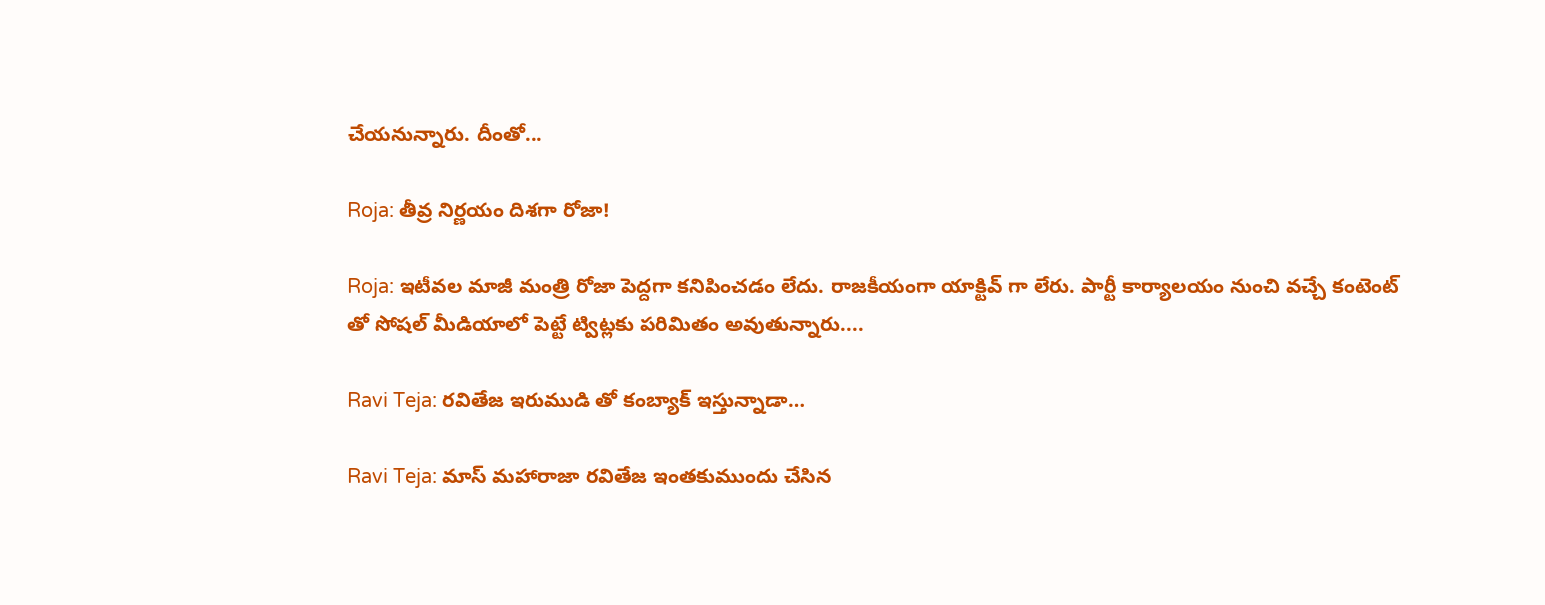చేయనున్నారు. దీంతో...

Roja: తీవ్ర నిర్ణయం దిశగా రోజా!

Roja: ఇటీవల మాజీ మంత్రి రోజా పెద్దగా కనిపించడం లేదు. రాజకీయంగా యాక్టివ్ గా లేరు. పార్టీ కార్యాలయం నుంచి వచ్చే కంటెంట్ తో సోషల్ మీడియాలో పెట్టే ట్విట్లకు పరిమితం అవుతున్నారు....

Ravi Teja: రవితేజ ఇరుముడి తో కంబ్యాక్ ఇస్తున్నాడా…

Ravi Teja: మాస్ మహారాజా రవితేజ ఇంతకుముందు చేసిన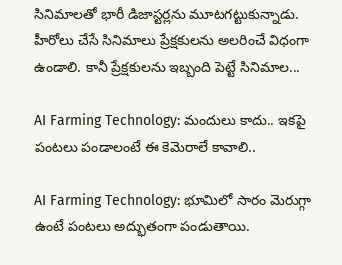సినిమాలతో భారీ డిజాస్టర్లను మూటగట్టుకున్నాడు. హీరోలు చేసే సినిమాలు ప్రేక్షకులను అలరించే విధంగా ఉండాలి. కానీ ప్రేక్షకులను ఇబ్బంది పెట్టే సినిమాల...

AI Farming Technology: మందులు కాదు.. ఇకపై పంటలు పండాలంటే ఈ కెమెరాలే కావాలి..

AI Farming Technology: భూమిలో సారం మెరుగ్గా ఉంటే పంటలు అద్భుతంగా పండుతాయి.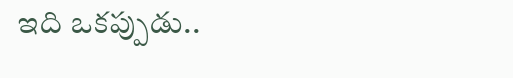ఇది ఒకప్పుడు..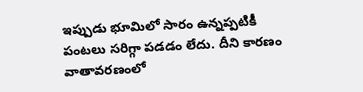ఇప్పుడు భూమిలో సారం ఉన్నప్పటికీ పంటలు సరిగ్గా పడడం లేదు. దీని కారణం వాతావరణంలో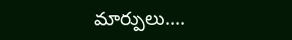మార్పులు....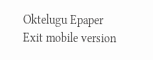Oktelugu Epaper
Exit mobile version